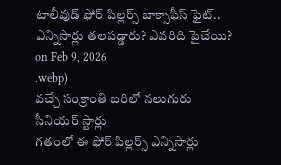టాలీవుడ్ ఫోర్ పిల్లర్స్ బాక్సాఫీస్ ఫైట్.. ఎన్నిసార్లు తలపడ్డారు? ఎవరిది పైచేయి?
on Feb 9, 2026
.webp)
వచ్చే సంక్రాంతి బరిలో నలుగురు సీనియర్ స్టార్లు
గతంలో ఈ ఫోర్ పిల్లర్స్ ఎన్నిసార్లు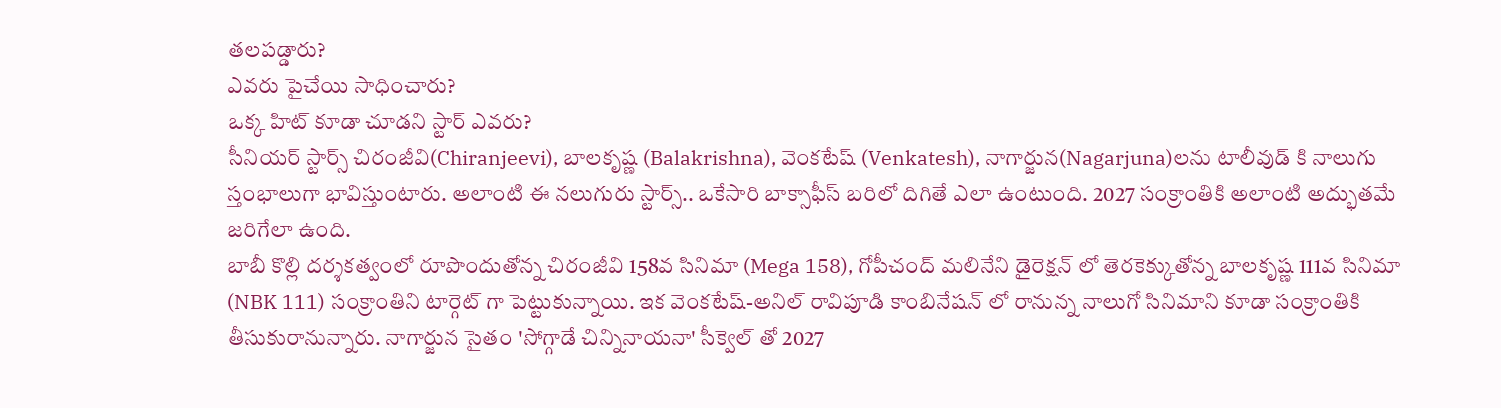తలపడ్డారు?
ఎవరు పైచేయి సాధించారు?
ఒక్క హిట్ కూడా చూడని స్టార్ ఎవరు?
సీనియర్ స్టార్స్ చిరంజీవి(Chiranjeevi), బాలకృష్ణ (Balakrishna), వెంకటేష్ (Venkatesh), నాగార్జున(Nagarjuna)లను టాలీవుడ్ కి నాలుగు స్తంభాలుగా భావిస్తుంటారు. అలాంటి ఈ నలుగురు స్టార్స్.. ఒకేసారి బాక్సాఫీస్ బరిలో దిగితే ఎలా ఉంటుంది. 2027 సంక్రాంతికి అలాంటి అద్భుతమే జరిగేలా ఉంది.
బాబీ కొల్లి దర్శకత్వంలో రూపొందుతోన్న చిరంజీవి 158వ సినిమా (Mega 158), గోపీచంద్ మలినేని డైరెక్షన్ లో తెరకెక్కుతోన్న బాలకృష్ణ 111వ సినిమా (NBK 111) సంక్రాంతిని టార్గెట్ గా పెట్టుకున్నాయి. ఇక వెంకటేష్-అనిల్ రావిపూడి కాంబినేషన్ లో రానున్న నాలుగో సినిమాని కూడా సంక్రాంతికి తీసుకురానున్నారు. నాగార్జున సైతం 'సోగ్గాడే చిన్నినాయనా' సీక్వెల్ తో 2027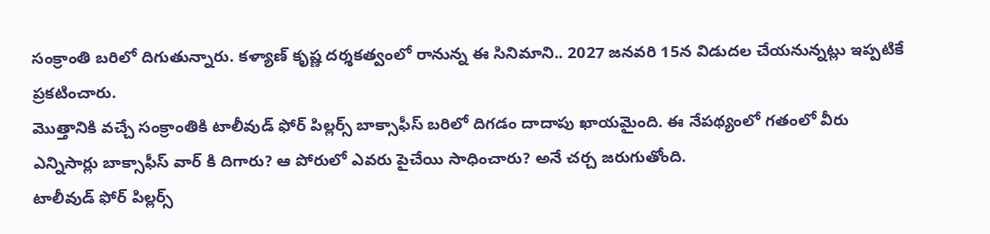సంక్రాంతి బరిలో దిగుతున్నారు. కళ్యాణ్ కృష్ణ దర్శకత్వంలో రానున్న ఈ సినిమాని.. 2027 జనవరి 15న విడుదల చేయనున్నట్లు ఇప్పటికే ప్రకటించారు.
మొత్తానికి వచ్చే సంక్రాంతికి టాలీవుడ్ ఫోర్ పిల్లర్స్ బాక్సాఫీస్ బరిలో దిగడం దాదాపు ఖాయమైంది. ఈ నేపథ్యంలో గతంలో వీరు ఎన్నిసార్లు బాక్సాఫీస్ వార్ కి దిగారు? ఆ పోరులో ఎవరు పైచేయి సాధించారు? అనే చర్చ జరుగుతోంది.
టాలీవుడ్ ఫోర్ పిల్లర్స్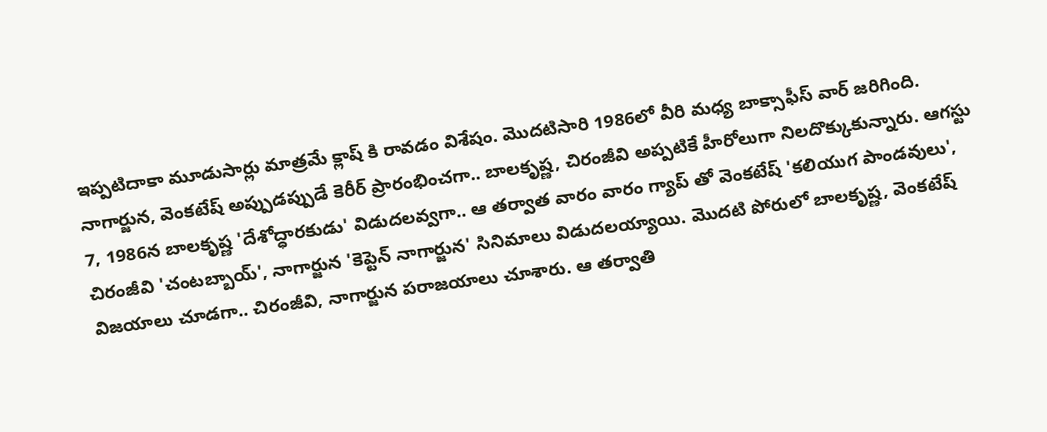ఇప్పటిదాకా మూడుసార్లు మాత్రమే క్లాష్ కి రావడం విశేషం. మొదటిసారి 1986లో వీరి మధ్య బాక్సాఫీస్ వార్ జరిగింది. నాగార్జున, వెంకటేష్ అప్పుడప్పుడే కెరీర్ ప్రారంభించగా.. బాలకృష్ణ, చిరంజీవి అప్పటికే హీరోలుగా నిలదొక్కుకున్నారు. ఆగస్టు 7, 1986న బాలకృష్ణ 'దేశోద్ధారకుడు' విడుదలవ్వగా.. ఆ తర్వాత వారం వారం గ్యాప్ తో వెంకటేష్ 'కలియుగ పాండవులు', చిరంజీవి 'చంటబ్బాయ్', నాగార్జున 'కెప్టెన్ నాగార్జున' సినిమాలు విడుదలయ్యాయి. మొదటి పోరులో బాలకృష్ణ, వెంకటేష్ విజయాలు చూడగా.. చిరంజీవి, నాగార్జున పరాజయాలు చూశారు. ఆ తర్వాతి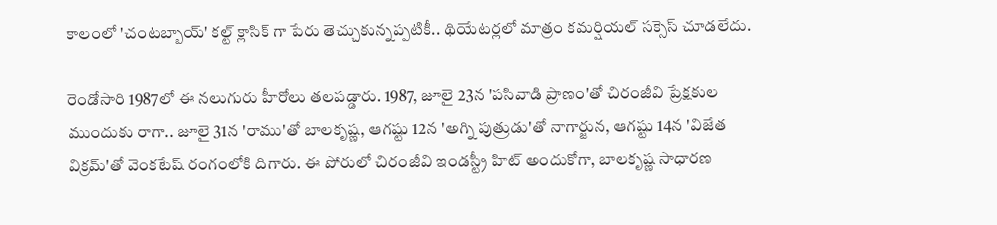కాలంలో 'చంటబ్బాయ్' కల్ట్ క్లాసిక్ గా పేరు తెచ్చుకున్నప్పటికీ.. థియేటర్లలో మాత్రం కమర్షియల్ సక్సెస్ చూడలేదు.

రెండోసారి 1987లో ఈ నలుగురు హీరోలు తలపడ్డారు. 1987, జూలై 23న 'పసివాడి ప్రాణం'తో చిరంజీవి ప్రేక్షకుల ముందుకు రాగా.. జూలై 31న 'రాము'తో బాలకృష్ణ, ఆగష్టు 12న 'అగ్ని పుత్రుడు'తో నాగార్జున, ఆగష్టు 14న 'విజేత విక్రమ్'తో వెంకటేష్ రంగంలోకి దిగారు. ఈ పోరులో చిరంజీవి ఇండస్ట్రీ హిట్ అందుకోగా, బాలకృష్ణ సాధారణ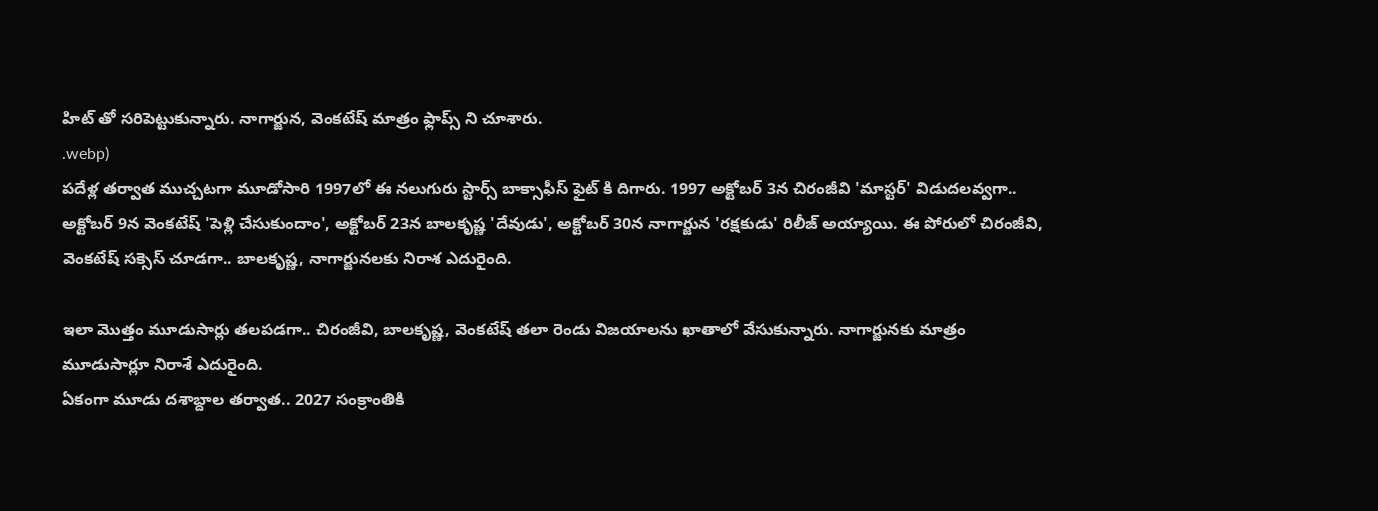హిట్ తో సరిపెట్టుకున్నారు. నాగార్జున, వెంకటేష్ మాత్రం ఫ్లాప్స్ ని చూశారు.
.webp)
పదేళ్ల తర్వాత ముచ్చటగా మూడోసారి 1997లో ఈ నలుగురు స్టార్స్ బాక్సాఫీస్ ఫైట్ కి దిగారు. 1997 అక్టోబర్ 3న చిరంజీవి 'మాస్టర్' విడుదలవ్వగా.. అక్టోబర్ 9న వెంకటేష్ 'పెళ్లి చేసుకుందాం', అక్టోబర్ 23న బాలకృష్ణ 'దేవుడు', అక్టోబర్ 30న నాగార్జున 'రక్షకుడు' రిలీజ్ అయ్యాయి. ఈ పోరులో చిరంజీవి, వెంకటేష్ సక్సెస్ చూడగా.. బాలకృష్ణ, నాగార్జునలకు నిరాశ ఎదురైంది.

ఇలా మొత్తం మూడుసార్లు తలపడగా.. చిరంజీవి, బాలకృష్ణ, వెంకటేష్ తలా రెండు విజయాలను ఖాతాలో వేసుకున్నారు. నాగార్జునకు మాత్రం మూడుసార్లూ నిరాశే ఎదురైంది.
ఏకంగా మూడు దశాబ్దాల తర్వాత.. 2027 సంక్రాంతికి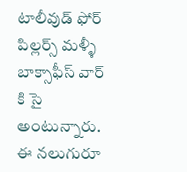టాలీవుడ్ ఫోర్ పిల్లర్స్ మళ్ళీ బాక్సాఫీస్ వార్ కి సై అంటున్నారు. ఈ నలుగురూ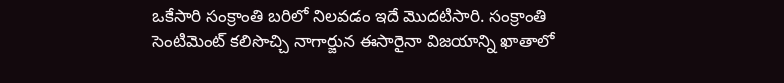ఒకేసారి సంక్రాంతి బరిలో నిలవడం ఇదే మొదటిసారి. సంక్రాంతి సెంటిమెంట్ కలిసొచ్చి నాగార్జున ఈసారైనా విజయాన్ని ఖాతాలో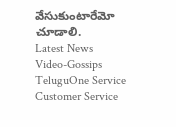వేసుకుంటారేమో చూడాలి.
Latest News
Video-Gossips
TeluguOne Service
Customer Service